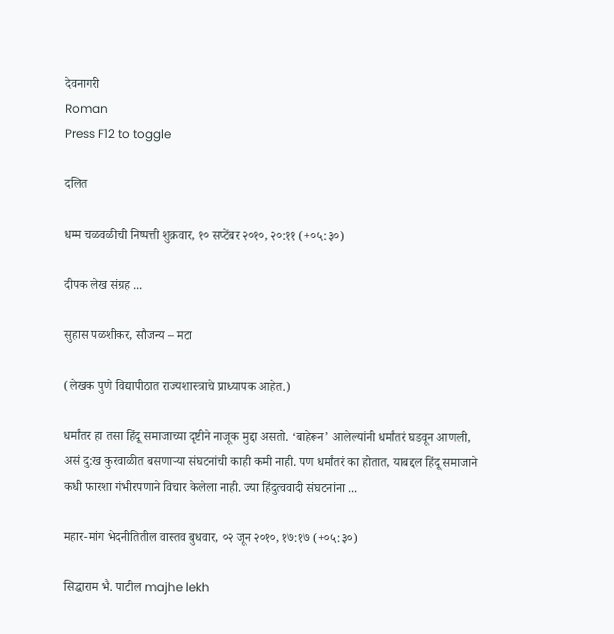देवनागरी
Roman
Press F12 to toggle

दलित

धम्म चळवळीची निष्पत्ती शुक्रवार, १० सप्टेंबर २०१०, २०:११ (+०५:३०)

दीपक लेख संग्रह ...

सुहास पळशीकर, सौजन्य – मटा

(लेखक पुणे विद्यापीठात राज्यशास्त्राचे प्राध्यापक आहेत.)

धर्मांतर हा तसा हिंदू समाजाच्या दृष्टीने नाजूक मुद्दा असतो. ‘बाहेरून’ आलेल्यांनी धर्मांतरं घडवून आणली, असं दु:ख कुरवाळीत बसणाऱ्या संघटनांची काही कमी नाही. पण धर्मांतरं का होतात, याबद्दल हिंदू समाजाने कधी फारशा गंभीरपणाने विचार केलेला नाही. ज्या हिंदुत्ववादी संघटनांना ...

महार-मांग भेदनीतितील वास्तव बुधवार, ०२ जून २०१०, १७:१७ (+०५:३०)

सिद्धाराम भै. पाटील majhe lekh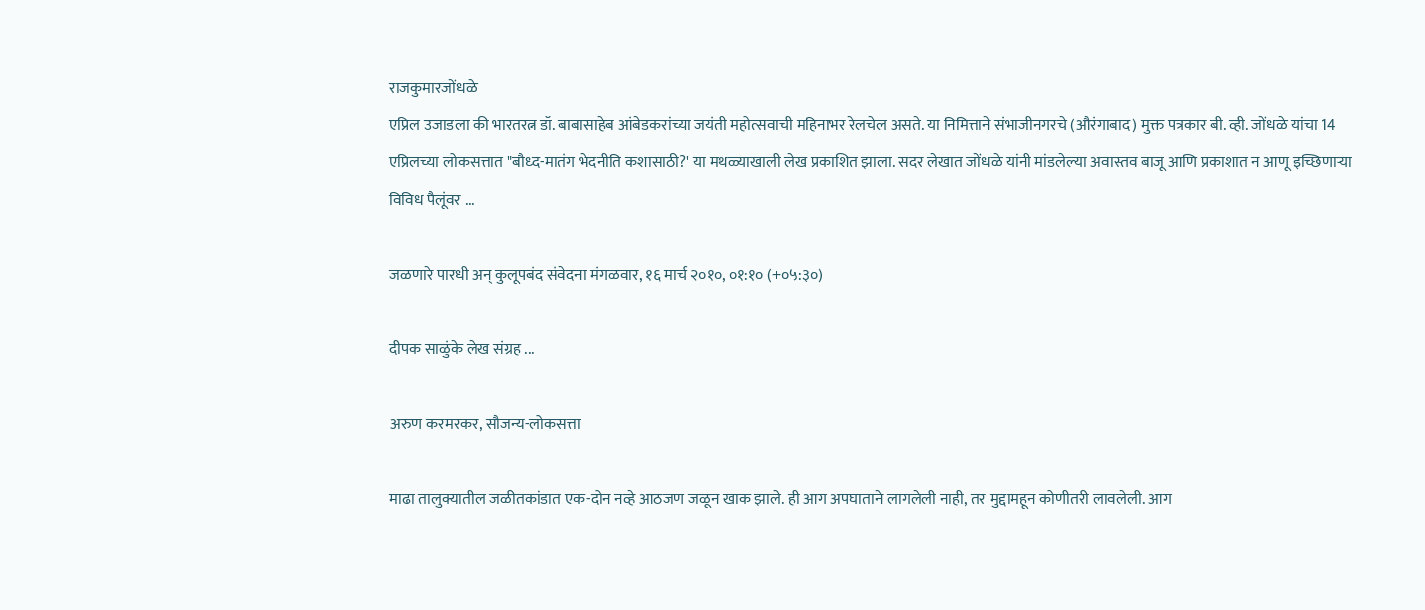राजकुमारजोंधळे
एप्रिल उजाडला की भारतरत्न डॉ. बाबासाहेब आंबेडकरांच्या जयंती महोत्सवाची महिनाभर रेलचेल असते. या निमित्ताने संभाजीनगरचे (औरंगाबाद) मुक्त पत्रकार बी. व्ही. जोंधळे यांचा 14 एप्रिलच्या लोकसत्तात "बौध्द-मातंग भेदनीति कशासाठी?' या मथळ्याखाली लेख प्रकाशित झाला. सदर लेखात जोंधळे यांनी मांडलेल्या अवास्तव बाजू आणि प्रकाशात न आणू इच्छिणाऱ्या विविध पैलूंवर ...

जळणारे पारधी अन् कुलूपबंद संवेदना मंगळवार, १६ मार्च २०१०, ०१:१० (+०५:३०)

दीपक साळुंके लेख संग्रह ...

अरुण करमरकर, सौजन्य-लोकसत्ता

माढा तालुक्यातील जळीतकांडात एक-दोन नव्हे आठजण जळून खाक झाले. ही आग अपघाताने लागलेली नाही, तर मुद्दामहून कोणीतरी लावलेली. आग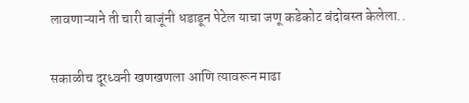लावणाऱ्याने ती चारी बाजूंनी धडाडून पेटेल याचा जणू कडेकोट बंदोबस्त केलेला..

सकाळीच दूरध्वनी खणखणला आणि त्यावरून माढा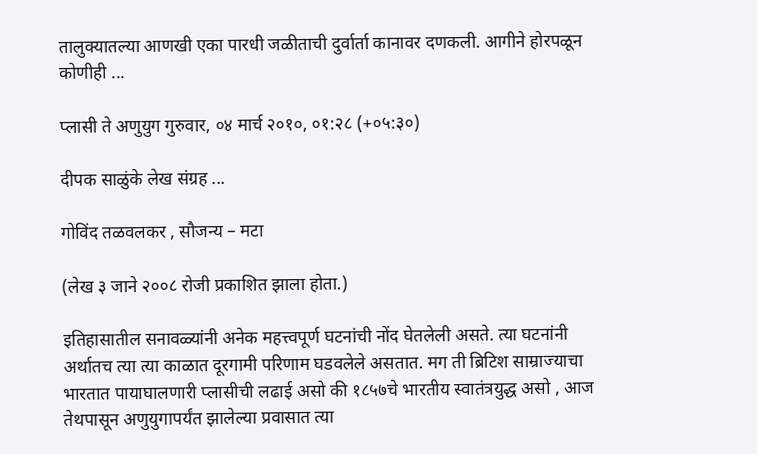तालुक्यातल्या आणखी एका पारधी जळीताची दुर्वार्ता कानावर दणकली. आगीने होरपळून कोणीही ...

प्लासी ते अणुयुग गुरुवार, ०४ मार्च २०१०, ०१:२८ (+०५:३०)

दीपक साळुंके लेख संग्रह ...

गोविंद तळवलकर , सौजन्य – मटा

(लेख ३ जाने २००८ रोजी प्रकाशित झाला होता.)

इतिहासातील सनावळ्यांनी अनेक महत्त्वपूर्ण घटनांची नोंद घेतलेली असते. त्या घटनांनी अर्थातच त्या त्या काळात दूरगामी परिणाम घडवलेले असतात. मग ती ब्रिटिश साम्राज्याचा भारतात पायाघालणारी प्लासीची लढाई असो की १८५७चे भारतीय स्वातंत्रयुद्ध असो , आज तेथपासून अणुयुगापर्यंत झालेल्या प्रवासात त्या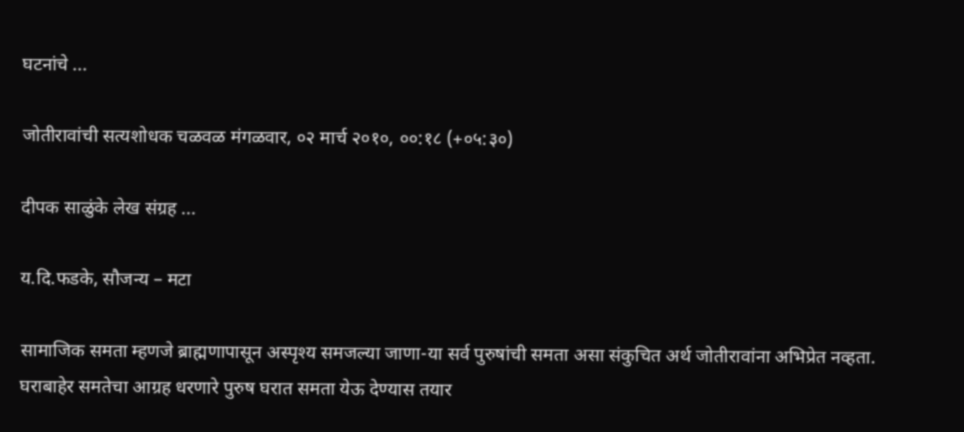घटनांचे ...

जोतीरावांची सत्यशोधक चळवळ मंगळवार, ०२ मार्च २०१०, ००:१८ (+०५:३०)

दीपक साळुंके लेख संग्रह ...

य.दि.फडके, सौजन्य – मटा

सामाजिक समता म्हणजे ब्राह्मणापासून अस्पृश्य समजल्या जाणा-या सर्व पुरुषांची समता असा संकुचित अर्थ जोतीरावांना अभिप्रेत नव्हता. घराबाहेर समतेचा आग्रह धरणारे पुरुष घरात समता येऊ देण्यास तयार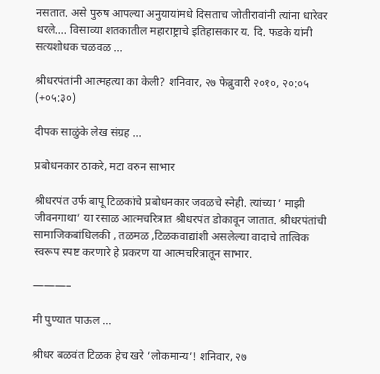नसतात. असे पुरुष आपल्या अनुयायांमधे दिसताच जोतीरावांनी त्यांना धारेवर धरले…. विसाव्या शतकातील महाराष्ट्राचे इतिहासकार य. दि. फडके यांनी सत्यशोधक चळवळ ...

श्रीधरपंतांनी आत्महत्या का केली? शनिवार, २७ फेब्रुवारी २०१०, २०:०५ (+०५:३०)

दीपक साळुंके लेख संग्रह ...

प्रबोधनकार ठाकरे, मटा वरुन साभार

श्रीधरपंत उर्फ बापू टिळकांचे प्रबोधनकार जवळचे स्नेही. त्यांच्या ’ माझी जीवनगाथा’ या रसाळ आत्मचरित्रात श्रीधरपंत डोकावून जातात. श्रीधरपंतांची सामाजिकबांधिलकी , तळमळ ,टिळकवाद्यांशी असलेल्या वादाचे तात्विक स्वरूप स्पष्ट करणारे हे प्रकरण या आत्मचरित्रातून साभार.

———–

मी पुण्यात पाऊल ...

श्रीधर बळवंत टिळक हेच खरे ’लोकमान्य’! शनिवार, २७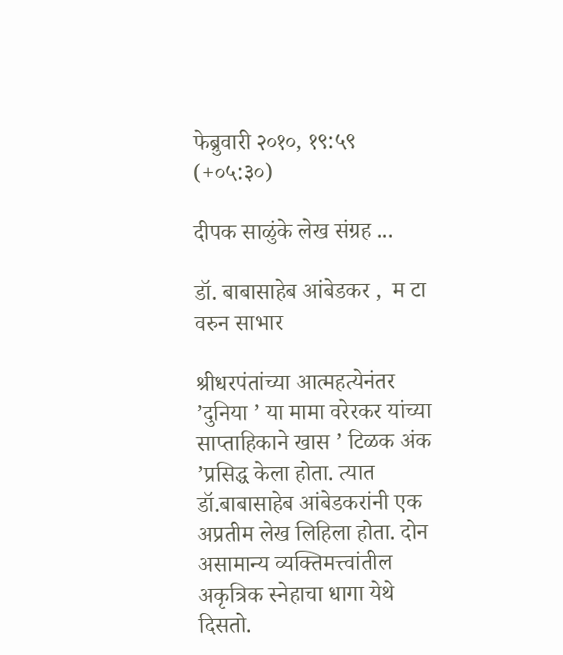फेब्रुवारी २०१०, १९:५९ (+०५:३०)

दीपक साळुंके लेख संग्रह ...

डॉ. बाबासाहेब आंबेडकर ,  म टा वरुन साभार

श्रीधरपंतांच्या आत्महत्येनंतर ’दुनिया ’ या मामा वरेरकर यांच्या साप्ताहिकाने खास ’ टिळक अंक ’प्रसिद्ध केला होता. त्यात डॉ.बाबासाहेब आंबेडकरांनी एक अप्रतीम लेख लिहिला होता. दोन असामान्य व्यक्तिमत्त्वांतील अकृत्रिक स्नेहाचा धागा येथे दिसतो.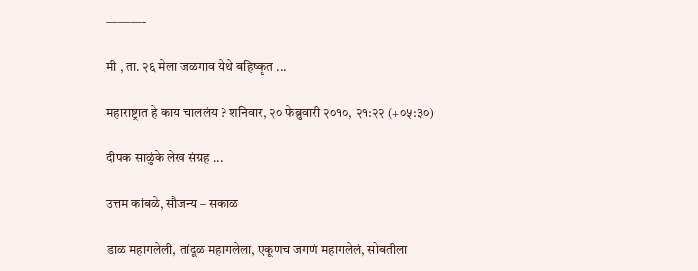———-

मी , ता. २६ मेला जळगाव येथे बहिष्कृत ...

महाराष्ट्रात हे काय चाललंय ? शनिवार, २० फेब्रुवारी २०१०, २१:२२ (+०५:३०)

दीपक साळुंके लेख संग्रह ...

उत्तम कांबळे, सौजन्य – सकाळ

डाळ महागलेली, तांदूळ महागलेला, एकूणच जगणं महागलेलं, सोबतीला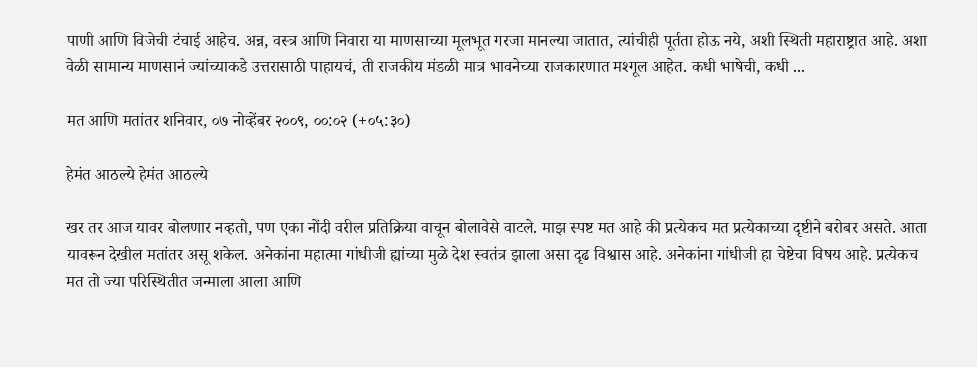पाणी आणि विजेची टंचाई आहेच. अन्न, वस्त्र आणि निवारा या माणसाच्या मूलभूत गरजा मानल्या जातात, त्यांचीही पूर्तता होऊ नये, अशी स्थिती महाराष्ट्रात आहे. अशा वेळी सामान्य माणसानं ज्यांच्याकडे उत्तरासाठी पाहायचं, ती राजकीय मंडळी मात्र भावनेच्या राजकारणात मश्‍गूल आहेत. कधी भाषेची, कधी ...

मत आणि मतांतर शनिवार, ०७ नोव्हेंबर २००९, ००:०२ (+०५:३०)

हेमंत आठल्ये हेमंत आठल्ये

खर तर आज यावर बोलणार नव्हतो, पण एका नोंदी वरील प्रतिक्रिया वाचून बोलावेसे वाटले. माझ स्पष्ट मत आहे की प्रत्येकच मत प्रत्येकाच्या दृष्टीने बरोबर असते. आता यावरून देखील मतांतर असू शकेल. अनेकांना महात्मा गांधीजी ह्यांच्या मुळे देश स्वतंत्र झाला असा दृढ विश्वास आहे. अनेकांना गांधीजी हा चेष्टेचा विषय आहे. प्रत्येकच मत तो ज्या परिस्थितीत जन्माला आला आणि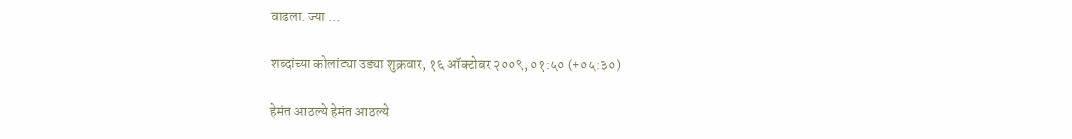वाढला. ज्या ...

शब्दांच्या कोलांट्या उड्या शुक्रवार, १६ ऑक्टोबर २००९, ०१:५० (+०५:३०)

हेमंत आठल्ये हेमंत आठल्ये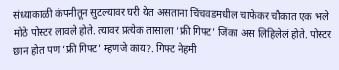संध्याकाळी कंपनीतून सुटल्यावर घरी येत असताना चिंचवडमधील चाफेकर चौकात एक भले मोठे पोस्टर लावले होते. त्यावर प्रत्येक तासाला ‘फ्री गिफ्ट’ जिंका अस लिहिलेलं होते. पोस्टर छान होत पण ‘फ्री गिफ्ट’ म्हणजे काय?. गिफ्ट नेहमी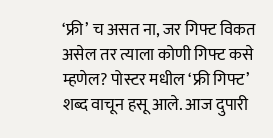‘फ्री’ च असत ना, जर गिफ्ट विकत असेल तर त्याला कोणी गिफ्ट कसे म्हणेल? पोस्टर मधील ‘फ्री गिफ्ट’ शब्द वाचून हसू आले. आज दुपारी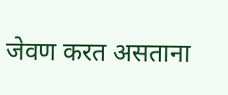जेवण करत असताना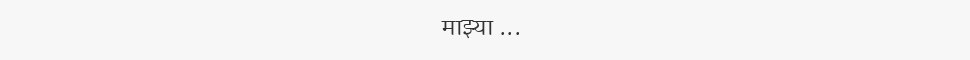माझ्या ...